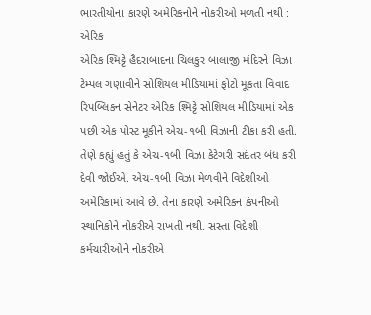ભારતીયોના કારણે અમેરિકનોને નોકરીઓ મળતી નથી : એરિક
એરિક શ્મિટ્ટે હૈદરાબાદના ચિલકુર બાલાજી મંદિરને વિઝા ટેમ્પલ ગણાવીને સોશિયલ મીડિયામાં ફોટો મૂકતા વિવાદ
રિપબ્લિકન સેનેટર એરિક શ્મિટ્ટે સોશિયલ મીડિયામાં એક પછી એક પોસ્ટ મૂકીને એચ-૧બી વિઝાની ટીકા કરી હતી. તેણે કહ્યું હતું કે એચ-૧બી વિઝા કેટેગરી સદંતર બંધ કરી દેવી જોઈએ. એચ-૧બી વિઝા મેળવીને વિદેશીઓ અમેરિકામાં આવે છે. તેના કારણે અમેરિકન કંપનીઓ સ્થાનિકોને નોકરીએ રાખતી નથી. સસ્તા વિદેશી કર્મચારીઓને નોકરીએ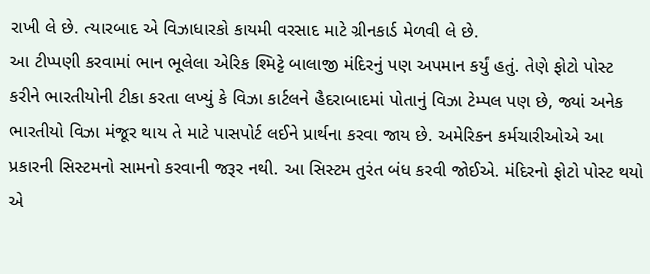રાખી લે છે. ત્યારબાદ એ વિઝાધારકો કાયમી વરસાદ માટે ગ્રીનકાર્ડ મેળવી લે છે.
આ ટીપ્પણી કરવામાં ભાન ભૂલેલા એરિક શ્મિટ્ટે બાલાજી મંદિરનું પણ અપમાન કર્યું હતું. તેણે ફોટો પોસ્ટ કરીને ભારતીયોની ટીકા કરતા લખ્યું કે વિઝા કાર્ટલને હૈદરાબાદમાં પોતાનું વિઝા ટેમ્પલ પણ છે, જ્યાં અનેક ભારતીયો વિઝા મંજૂર થાય તે માટે પાસપોર્ટ લઈને પ્રાર્થના કરવા જાય છે. અમેરિકન કર્મચારીઓએ આ પ્રકારની સિસ્ટમનો સામનો કરવાની જરૂર નથી. આ સિસ્ટમ તુરંત બંધ કરવી જોઈએ. મંદિરનો ફોટો પોસ્ટ થયો એ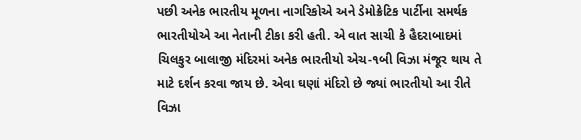પછી અનેક ભારતીય મૂળના નાગરિકોએ અને ડેમોક્રેટિક પાર્ટીના સમર્થક ભારતીયોએ આ નેતાની ટીકા કરી હતી. એ વાત સાચી કે હૈદરાબાદમાં ચિલકુર બાલાજી મંદિરમાં અનેક ભારતીયો એચ-૧બી વિઝા મંજૂર થાય તે માટે દર્શન કરવા જાય છે. એવા ઘણાં મંદિરો છે જ્યાં ભારતીયો આ રીતે વિઝા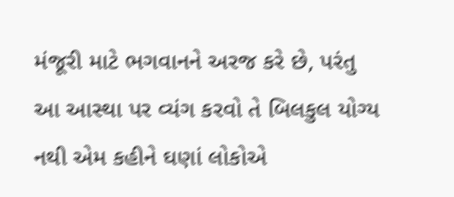મંજૂરી માટે ભગવાનને અરજ કરે છે, પરંતુ આ આસ્થા પર વ્યંગ કરવો તે બિલકુલ યોગ્ય નથી એમ કહીને ઘણાં લોકોએ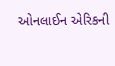ઓનલાઈન એરિકની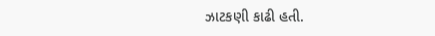ઝાટકણી કાઢી હતી.